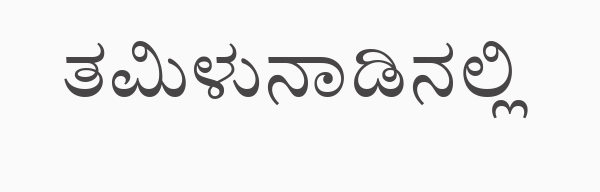ತಮಿಳುನಾಡಿನಲ್ಲಿ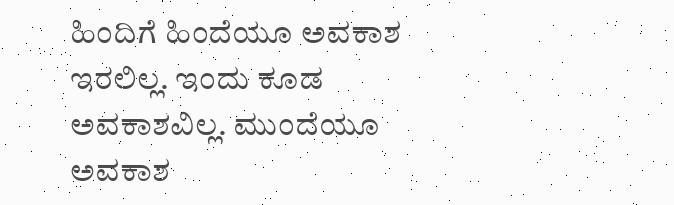ಹಿಂದಿಗೆ ಹಿಂದೆಯೂ ಅವಕಾಶ ಇರಲಿಲ್ಲ. ಇಂದು ಕೂಡ ಅವಕಾಶವಿಲ್ಲ. ಮುಂದೆಯೂ ಅವಕಾಶ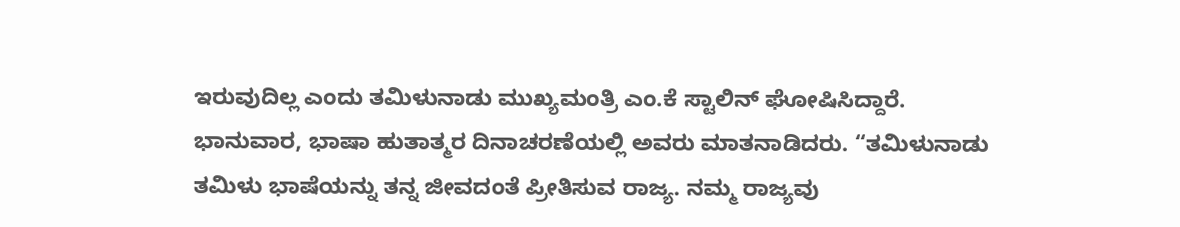ಇರುವುದಿಲ್ಲ ಎಂದು ತಮಿಳುನಾಡು ಮುಖ್ಯಮಂತ್ರಿ ಎಂ.ಕೆ ಸ್ಟಾಲಿನ್ ಘೋಷಿಸಿದ್ದಾರೆ.
ಭಾನುವಾರ, ಭಾಷಾ ಹುತಾತ್ಮರ ದಿನಾಚರಣೆಯಲ್ಲಿ ಅವರು ಮಾತನಾಡಿದರು. “ತಮಿಳುನಾಡು ತಮಿಳು ಭಾಷೆಯನ್ನು ತನ್ನ ಜೀವದಂತೆ ಪ್ರೀತಿಸುವ ರಾಜ್ಯ. ನಮ್ಮ ರಾಜ್ಯವು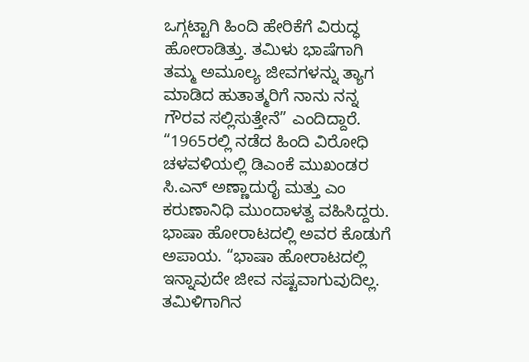ಒಗ್ಗಟ್ಟಾಗಿ ಹಿಂದಿ ಹೇರಿಕೆಗೆ ವಿರುದ್ಧ ಹೋರಾಡಿತ್ತು. ತಮಿಳು ಭಾಷೆಗಾಗಿ ತಮ್ಮ ಅಮೂಲ್ಯ ಜೀವಗಳನ್ನು ತ್ಯಾಗ ಮಾಡಿದ ಹುತಾತ್ಮರಿಗೆ ನಾನು ನನ್ನ ಗೌರವ ಸಲ್ಲಿಸುತ್ತೇನೆ” ಎಂದಿದ್ದಾರೆ.
“1965ರಲ್ಲಿ ನಡೆದ ಹಿಂದಿ ವಿರೋಧಿ ಚಳವಳಿಯಲ್ಲಿ ಡಿಎಂಕೆ ಮುಖಂಡರ ಸಿ.ಎನ್ ಅಣ್ಣಾದುರೈ ಮತ್ತು ಎಂ ಕರುಣಾನಿಧಿ ಮುಂದಾಳತ್ವ ವಹಿಸಿದ್ದರು. ಭಾಷಾ ಹೋರಾಟದಲ್ಲಿ ಅವರ ಕೊಡುಗೆ ಅಪಾಯ. “ಭಾಷಾ ಹೋರಾಟದಲ್ಲಿ ಇನ್ನಾವುದೇ ಜೀವ ನಷ್ಟವಾಗುವುದಿಲ್ಲ. ತಮಿಳಿಗಾಗಿನ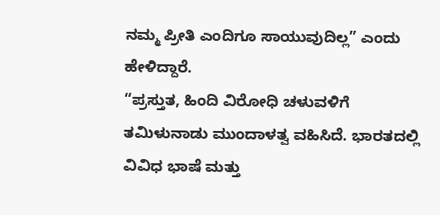ನಮ್ಮ ಪ್ರೀತಿ ಎಂದಿಗೂ ಸಾಯುವುದಿಲ್ಲ” ಎಂದು ಹೇಳಿದ್ದಾರೆ.
“ಪ್ರಸ್ತುತ, ಹಿಂದಿ ವಿರೋಧಿ ಚಳುವಳಿಗೆ ತಮಿಳುನಾಡು ಮುಂದಾಳತ್ವ ವಹಿಸಿದೆ. ಭಾರತದಲ್ಲಿ ವಿವಿಧ ಭಾಷೆ ಮತ್ತು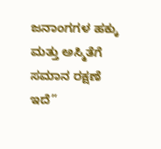ಜನಾಂಗಗಳ ಹಕ್ಕು ಮತ್ತು ಅಸ್ಮಿತೆಗೆ ಸಮಾನ ರಕ್ಷಣೆ ಇದೆ”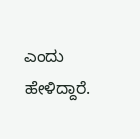ಎಂದು ಹೇಳಿದ್ದಾರೆ.